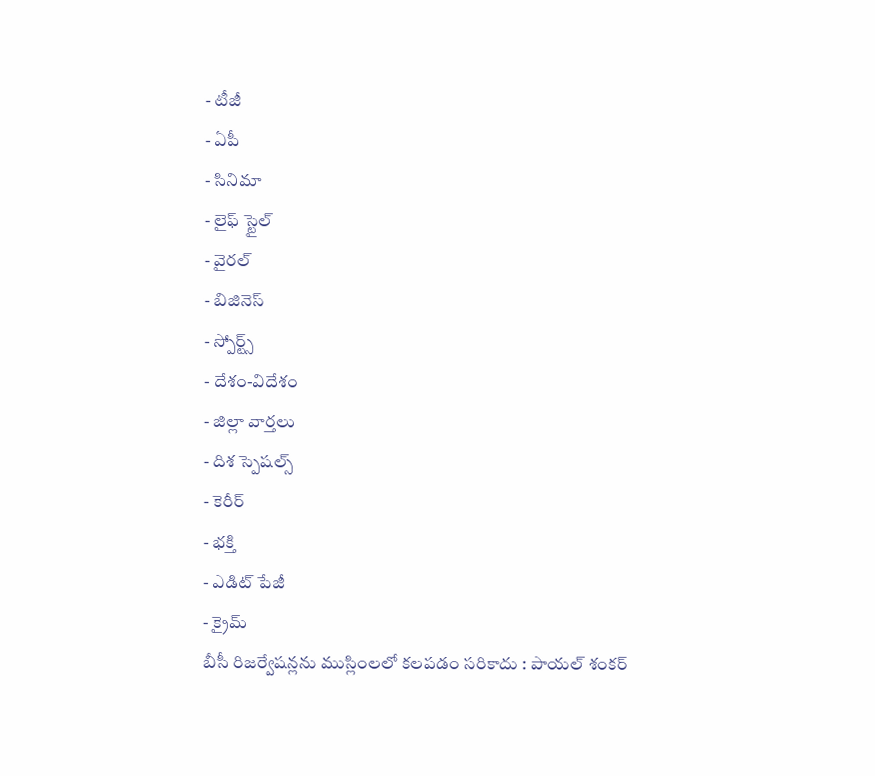- టీజీ
- ఏపీ
- సినిమా
- లైఫ్ స్టైల్
- వైరల్
- బిజినెస్
- స్పోర్ట్స్
- దేశం-విదేశం
- జిల్లా వార్తలు
- దిశ స్పెషల్స్
- కెరీర్
- భక్తి
- ఎడిట్ పేజీ
- క్రైమ్
బీసీ రిజర్వేషన్లను ముస్లింలలో కలపడం సరికాదు : పాయల్ శంకర్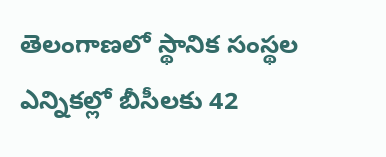తెలంగాణలో స్థానిక సంస్థల ఎన్నికల్లో బీసీలకు 42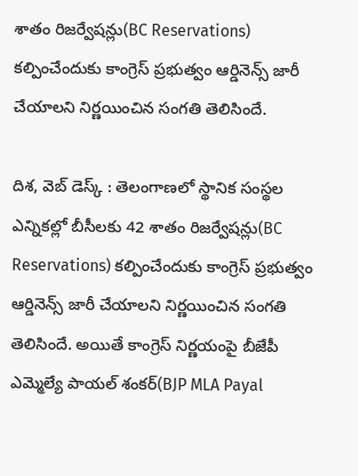శాతం రిజర్వేషన్లు(BC Reservations) కల్పించేందుకు కాంగ్రెస్ ప్రభుత్వం ఆర్డినెన్స్ జారీ చేయాలని నిర్ణయించిన సంగతి తెలిసిందే.

దిశ, వెబ్ డెస్క్ : తెలంగాణలో స్థానిక సంస్థల ఎన్నికల్లో బీసీలకు 42 శాతం రిజర్వేషన్లు(BC Reservations) కల్పించేందుకు కాంగ్రెస్ ప్రభుత్వం ఆర్డినెన్స్ జారీ చేయాలని నిర్ణయించిన సంగతి తెలిసిందే. అయితే కాంగ్రెస్ నిర్ణయంపై బీజేపీ ఎమ్మెల్యే పాయల్ శంకర్(BJP MLA Payal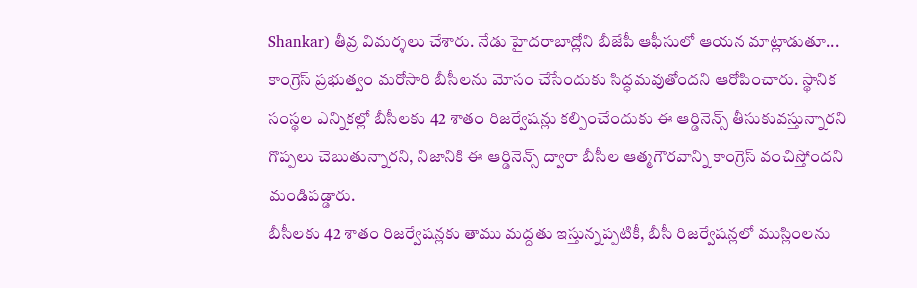Shankar) తీవ్ర విమర్శలు చేశారు. నేడు హైదరాబాద్లోని బీజేపీ ఆఫీసులో ఆయన మాట్లాడుతూ... కాంగ్రెస్ ప్రభుత్వం మరోసారి బీసీలను మోసం చేసేందుకు సిద్ధమవుతోందని ఆరోపించారు. స్థానిక సంస్థల ఎన్నికల్లో బీసీలకు 42 శాతం రిజర్వేషన్లు కల్పించేందుకు ఈ ఆర్డినెన్స్ తీసుకువస్తున్నారని గొప్పలు చెబుతున్నారని, నిజానికి ఈ ఆర్డినెన్స్ ద్వారా బీసీల ఆత్మగౌరవాన్ని కాంగ్రెస్ వంచిస్తోందని మండిపడ్డారు.
బీసీలకు 42 శాతం రిజర్వేషన్లకు తాము మద్దతు ఇస్తున్నప్పటికీ, బీసీ రిజర్వేషన్లలో ముస్లింలను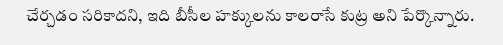చేర్చడం సరికాదని, ఇది బీసీల హక్కులను కాలరాసే కుట్ర అని పేర్కొన్నారు.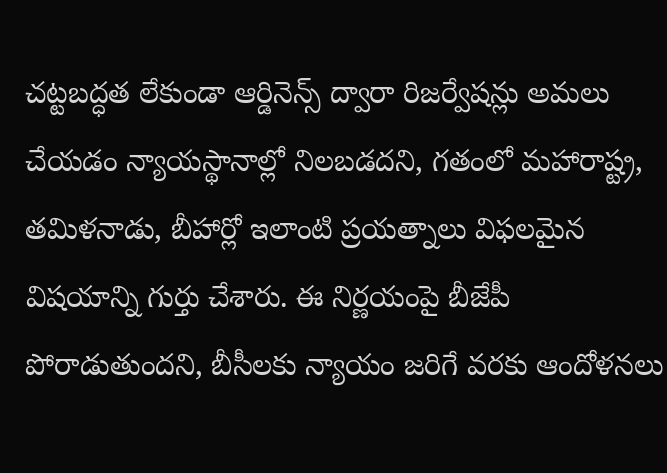చట్టబద్ధత లేకుండా ఆర్డినెన్స్ ద్వారా రిజర్వేషన్లు అమలు చేయడం న్యాయస్థానాల్లో నిలబడదని, గతంలో మహారాష్ట్ర, తమిళనాడు, బీహార్లో ఇలాంటి ప్రయత్నాలు విఫలమైన విషయాన్ని గుర్తు చేశారు. ఈ నిర్ణయంపై బీజేపీ పోరాడుతుందని, బీసీలకు న్యాయం జరిగే వరకు ఆందోళనలు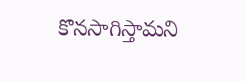కొనసాగిస్తామని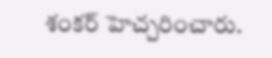శంకర్ హెచ్చరించారు.